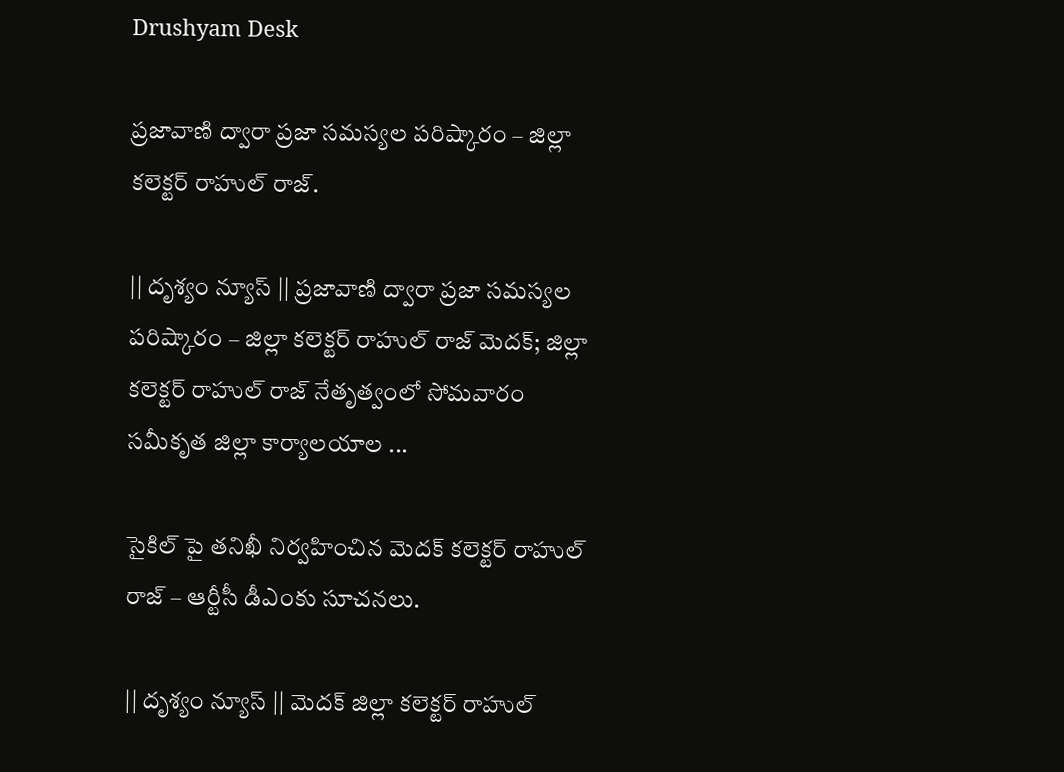Drushyam Desk

ప్రజావాణి ద్వారా ప్రజా సమస్యల పరిష్కారం – జిల్లా కలెక్టర్ రాహుల్ రాజ్.

|| దృశ్యం న్యూస్ || ప్రజావాణి ద్వారా ప్రజా సమస్యల పరిష్కారం – జిల్లా కలెక్టర్ రాహుల్ రాజ్ మెదక్; జిల్లా కలెక్టర్ రాహుల్ రాజ్ నేతృత్వంలో సోమవారం సమీకృత జిల్లా కార్యాలయాల ...

సైకిల్ పై తనిఖీ నిర్వహించిన మెదక్ కలెక్టర్ రాహుల్ రాజ్ – ఆర్టీసీ డీఎంకు సూచనలు.

|| దృశ్యం న్యూస్ || మెదక్ జిల్లా కలెక్టర్ రాహుల్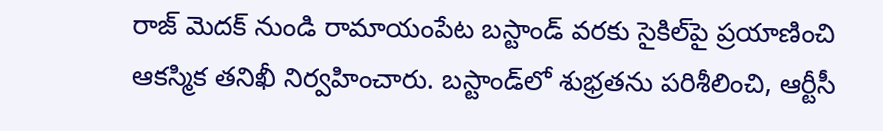రాజ్ మెదక్ నుండి రామాయంపేట బస్టాండ్ వరకు సైకిల్‌పై ప్రయాణించి ఆకస్మిక తనిఖీ నిర్వహించారు. బస్టాండ్‌లో శుభ్రతను పరిశీలించి, ఆర్టీసీ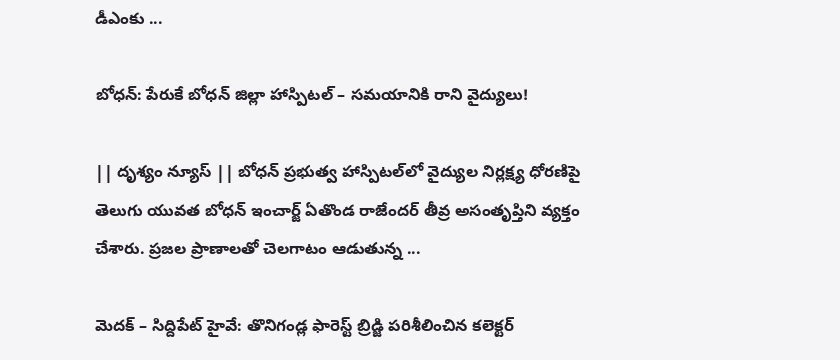డీఎంకు ...

బోధన్: పేరుకే బోధన్ జిల్లా హాస్పిటల్ – సమయానికి రాని వైద్యులు!

|| దృశ్యం న్యూస్ || బోధన్ ప్రభుత్వ హాస్పిటల్‌లో వైద్యుల నిర్లక్ష్య ధోరణిపై తెలుగు యువత బోధన్ ఇంచార్జ్ ఏతొండ రాజేందర్ తీవ్ర అసంతృప్తిని వ్యక్తం చేశారు. ప్రజల ప్రాణాలతో చెలగాటం ఆడుతున్న ...

మెదక్ – సిద్దిపేట్ హైవే: తొనిగండ్ల ఫారెస్ట్ బ్రిడ్జి పరిశీలించిన కలెక్టర్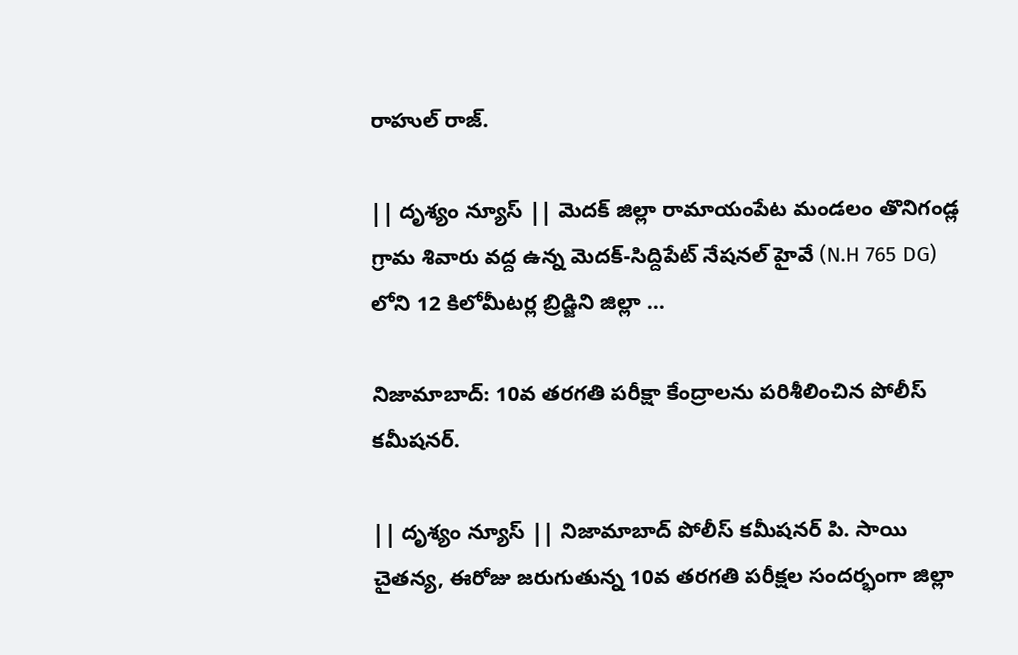రాహుల్ రాజ్.

|| దృశ్యం న్యూస్ || మెదక్ జిల్లా రామాయంపేట మండలం తొనిగండ్ల గ్రామ శివారు వద్ద ఉన్న మెదక్-సిద్దిపేట్ నేషనల్ హైవే (N.H 765 DG) లోని 12 కిలోమీటర్ల బ్రిడ్జిని జిల్లా ...

నిజామాబాద్: 10వ తరగతి పరీక్షా కేంద్రాలను పరిశీలించిన పోలీస్ కమీషనర్.

|| దృశ్యం న్యూస్ || నిజామాబాద్‌ పోలీస్ కమీషనర్ పి. సాయి చైతన్య, ఈరోజు జరుగుతున్న 10వ తరగతి పరీక్షల సందర్భంగా జిల్లా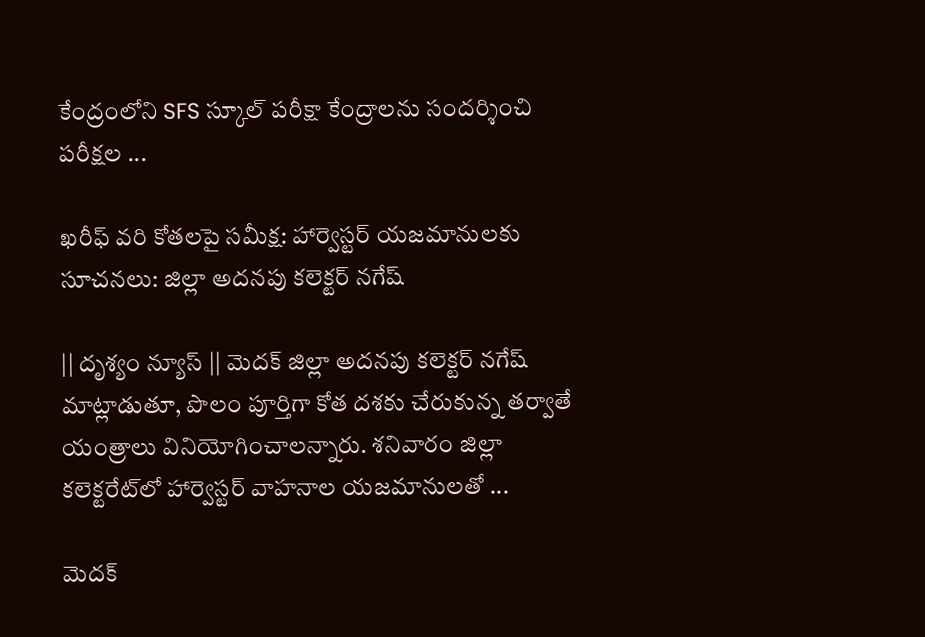కేంద్రంలోని SFS స్కూల్ పరీక్షా కేంద్రాలను సందర్శించి పరీక్షల ...

ఖరీఫ్ వరి కోతలపై సమీక్ష: హార్వెస్టర్ యజమానులకు సూచనలు: జిల్లా అదనపు కలెక్టర్ నగేష్

|| దృశ్యం న్యూస్ || మెదక్ జిల్లా అదనపు కలెక్టర్ నగేష్ మాట్లాడుతూ, పొలం పూర్తిగా కోత దశకు చేరుకున్న తర్వాతే యంత్రాలు వినియోగించాలన్నారు. శనివారం జిల్లా కలెక్టరేట్‌లో హార్వెస్టర్ వాహనాల యజమానులతో ...

మెదక్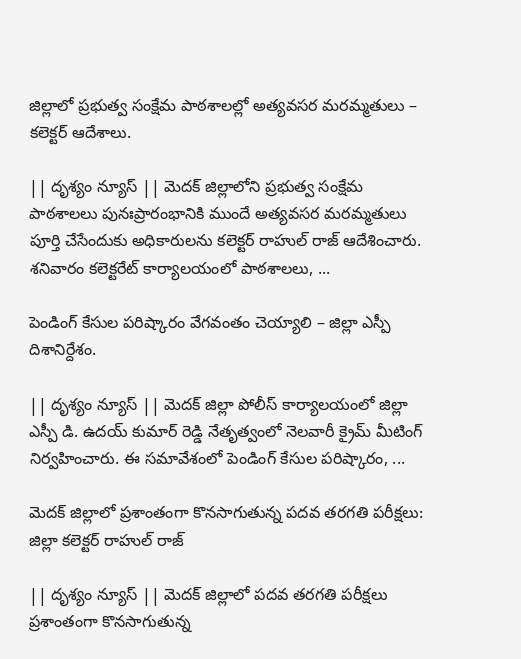జిల్లాలో ప్రభుత్వ సంక్షేమ పాఠశాలల్లో అత్యవసర మరమ్మతులు – కలెక్టర్ ఆదేశాలు.

|| దృశ్యం న్యూస్ || మెదక్ జిల్లాలోని ప్రభుత్వ సంక్షేమ పాఠశాలలు పునఃప్రారంభానికి ముందే అత్యవసర మరమ్మతులు పూర్తి చేసేందుకు అధికారులను కలెక్టర్ రాహుల్ రాజ్ ఆదేశించారు. శనివారం కలెక్టరేట్ కార్యాలయంలో పాఠశాలలు, ...

పెండింగ్ కేసుల పరిష్కారం వేగవంతం చెయ్యాలి – జిల్లా ఎస్పీ దిశానిర్దేశం.

|| దృశ్యం న్యూస్ || మెదక్ జిల్లా పోలీస్ కార్యాలయంలో జిల్లా ఎస్పీ డి. ఉదయ్ కుమార్ రెడ్డి నేతృత్వంలో నెలవారీ క్రైమ్ మీటింగ్ నిర్వహించారు. ఈ సమావేశంలో పెండింగ్ కేసుల పరిష్కారం, ...

మెదక్ జిల్లాలో ప్రశాంతంగా కొనసాగుతున్న పదవ తరగతి పరీక్షలు: జిల్లా కలెక్టర్ రాహుల్ రాజ్

|| దృశ్యం న్యూస్ || మెదక్ జిల్లాలో పదవ తరగతి పరీక్షలు ప్రశాంతంగా కొనసాగుతున్న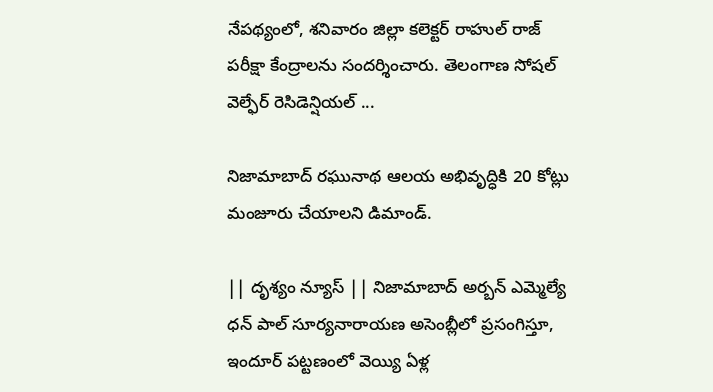నేపథ్యంలో, శనివారం జిల్లా కలెక్టర్ రాహుల్ రాజ్ పరీక్షా కేంద్రాలను సందర్శించారు. తెలంగాణ సోషల్ వెల్ఫేర్ రెసిడెన్షియల్ ...

నిజామాబాద్ రఘునాథ ఆలయ అభివృద్ధికి 20 కోట్లు మంజూరు చేయాలని డిమాండ్.

|| దృశ్యం న్యూస్ || నిజామాబాద్ అర్బన్ ఎమ్మెల్యే ధన్ పాల్ సూర్యనారాయణ అసెంబ్లీలో ప్రసంగిస్తూ, ఇందూర్ పట్టణంలో వెయ్యి ఏళ్ల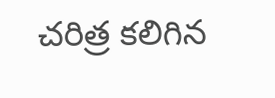చరిత్ర కలిగిన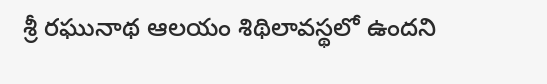శ్రీ రఘునాథ ఆలయం శిథిలావస్థలో ఉందని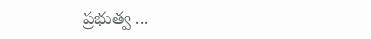ప్రభుత్వ ...